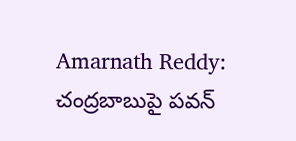Amarnath Reddy: చంద్రబాబుపై పవన్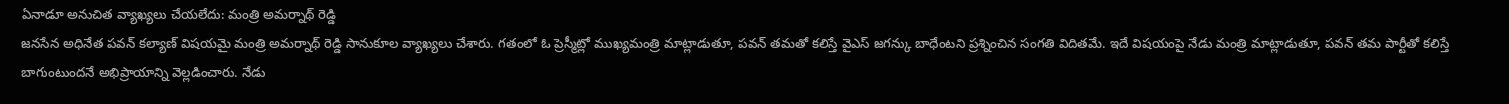ఏనాడూ అనుచిత వ్యాఖ్యలు చేయలేదు: మంత్రి అమర్నాథ్ రెడ్డి
జనసేన అధినేత పవన్ కల్యాణ్ విషయమై మంత్రి అమర్నాథ్ రెడ్డి సానుకూల వ్యాఖ్యలు చేశారు. గతంలో ఓ ప్రెస్మీట్లో ముఖ్యమంత్రి మాట్లాడుతూ, పవన్ తమతో కలిస్తే వైఎస్ జగన్కు బాధేంటని ప్రశ్నించిన సంగతి విదితమే. ఇదే విషయంపై నేడు మంత్రి మాట్లాడుతూ, పవన్ తమ పార్టీతో కలిస్తే బాగుంటుందనే అభిప్రాయాన్ని వెల్లడించారు. నేడు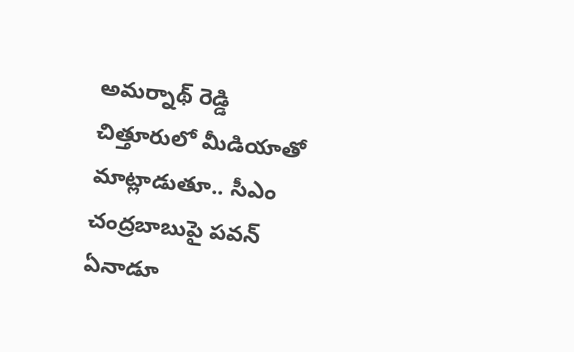అమర్నాథ్ రెడ్డి చిత్తూరులో మీడియాతో మాట్లాడుతూ.. సీఎం చంద్రబాబుపై పవన్ ఏనాడూ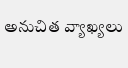అనుచిత వ్యాఖ్యలు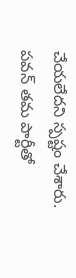చేయలేదని స్పష్టం చేశారు. పవన్ తమ పార్టీతో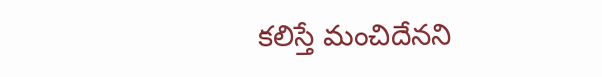కలిస్తే మంచిదేనని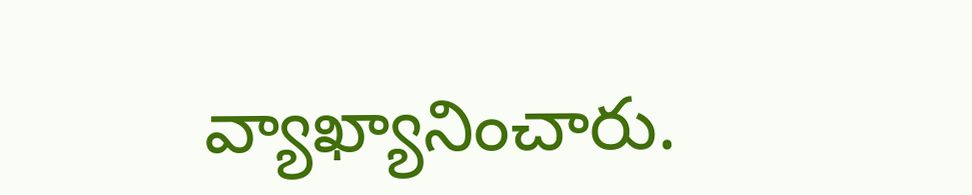వ్యాఖ్యానించారు.